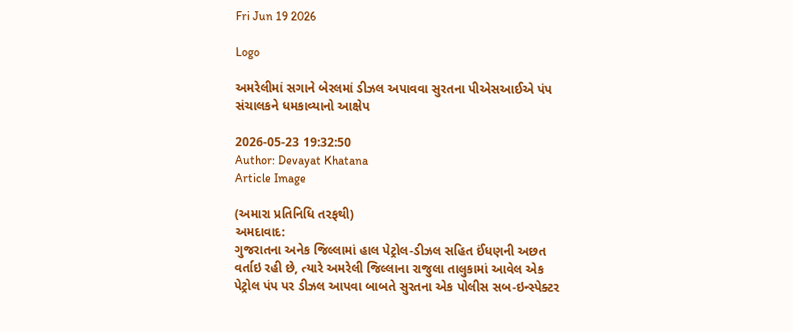Fri Jun 19 2026

Logo

અમરેલીમાં સગાને બેરલમાં ડીઝલ અપાવવા સુરતના પીએસઆઈએ પંપ સંચાલકને ધમકાવ્યાનો આક્ષેપ

2026-05-23 19:32:50
Author: Devayat Khatana
Article Image

(અમારા પ્રતિનિધિ તરફથી)
અમદાવાદ:
ગુજરાતના અનેક જિલ્લામાં હાલ પેટ્રોલ-ડીઝલ સહિત ઈંધણની અછત વર્તાઇ રહી છે, ત્યારે અમરેલી જિલ્લાના રાજુલા તાલુકામાં આવેલ એક પેટ્રોલ પંપ પર ડીઝલ આપવા બાબતે સુરતના એક પોલીસ સબ-ઇન્સ્પેક્ટર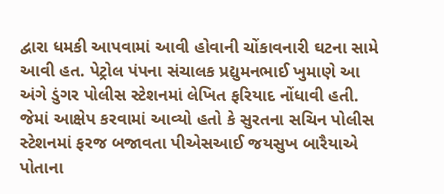દ્વારા ધમકી આપવામાં આવી હોવાની ચોંકાવનારી ઘટના સામે આવી હત. પેટ્રોલ પંપના સંચાલક પ્રદ્યુમનભાઈ ખુમાણે આ અંગે ડુંગર પોલીસ સ્ટેશનમાં લેખિત ફરિયાદ નોંધાવી હતી. જેમાં આક્ષેપ કરવામાં આવ્યો હતો કે સુરતના સચિન પોલીસ સ્ટેશનમાં ફરજ બજાવતા પીએસઆઈ જયસુખ બારૈયાએ પોતાના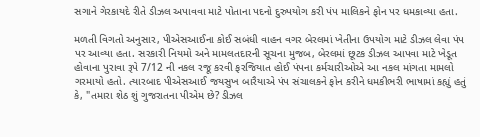સગાને ગેરકાયદે રીતે ડીઝલ અપાવવા માટે પોતાના પદનો દુરુપયોગ કરી પંપ માલિકને ફોન પર ધમકાવ્યા હતા.

મળતી વિગતો અનુસાર, પીએસઆઈના કોઈ સબંધી વાહન વગર બેરલમાં ખેતીના ઉપયોગ માટે ડીઝલ લેવા પંપ પર આવ્યા હતા. સરકારી નિયમો અને મામલતદારની સૂચના મુજબ, બેરલમાં છૂટક ડીઝલ આપવા માટે ખેડૂત હોવાના પુરાવા રૂપે 7/12 ની નકલ રજૂ કરવી ફરજિયાત હોઈ પંપના કર્મચારીઓએ આ નકલ માંગતા મામલો ગરમાયો હતો. ત્યારબાદ પીએસઆઈ જયસુખ બારૈયાએ પંપ સંચાલકને ફોન કરીને ધમકીભરી ભાષામાં કહ્યું હતું કે, "તમારા શેઠ શું ગુજરાતના પીએમ છે? ડીઝલ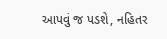આપવું જ પડશે, નહિતર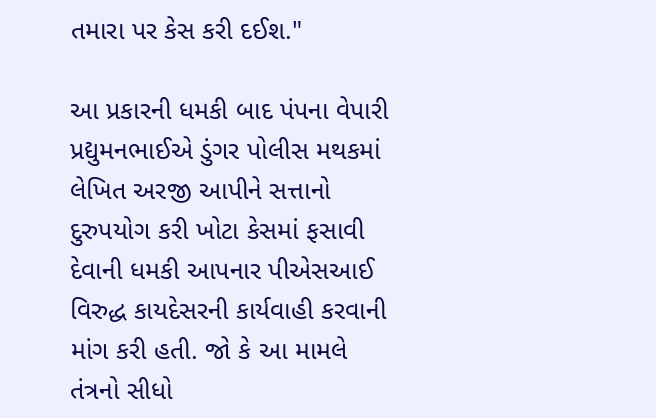તમારા પર કેસ કરી દઈશ."

આ પ્રકારની ધમકી બાદ પંપના વેપારી પ્રદ્યુમનભાઈએ ડુંગર પોલીસ મથકમાં લેખિત અરજી આપીને સત્તાનો દુરુપયોગ કરી ખોટા કેસમાં ફસાવી દેવાની ધમકી આપનાર પીએસઆઈ વિરુદ્ધ કાયદેસરની કાર્યવાહી કરવાની માંગ કરી હતી. જો કે આ મામલે તંત્રનો સીધો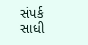સંપર્ક સાધી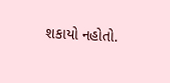શકાયો નહોતો.